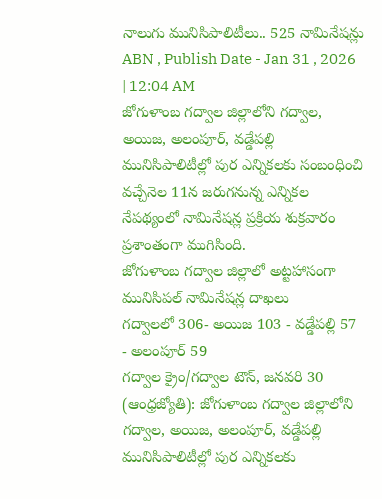నాలుగు మునిసిపాలిటీలు.. 525 నామినేషన్లు
ABN , Publish Date - Jan 31 , 2026 | 12:04 AM
జోగుళాంబ గద్వాల జిల్లాలోని గద్వాల, అయిజ, అలంపూర్, వడ్డేపల్లి మునిసిపాలిటీల్లో పుర ఎన్నికలకు సంబంధించి వచ్చేనెల 11న జరుగనున్న ఎన్నికల నేపథ్యంలో నామినేషన్ల ప్రక్రియ శుక్రవారం ప్రశాంతంగా ముగిసింది.
జోగుళాంబ గద్వాల జిల్లాలో అట్టహాసంగా మునిసిపల్ నామినేషన్ల దాఖలు
గద్వాలలో 306- అయిజ 103 - వడ్డేపల్లి 57 - అలంపూర్ 59
గద్వాల క్రైం/గద్వాల టౌన్, జనవరి 30 (ఆంధ్రజ్యోతి): జోగుళాంబ గద్వాల జిల్లాలోని గద్వాల, అయిజ, అలంపూర్, వడ్డేపల్లి మునిసిపాలిటీల్లో పుర ఎన్నికలకు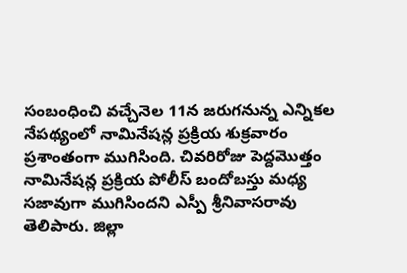సంబంధించి వచ్చేనెల 11న జరుగనున్న ఎన్నికల నేపథ్యంలో నామినేషన్ల ప్రక్రియ శుక్రవారం ప్రశాంతంగా ముగిసింది. చివరిరోజు పెద్దమొత్తం నామినేషన్ల ప్రక్రియ పోలీస్ బందోబస్తు మధ్య సజావుగా ముగిసిందని ఎస్పీ శ్రీనివాసరావు తెలిపారు. జిల్లా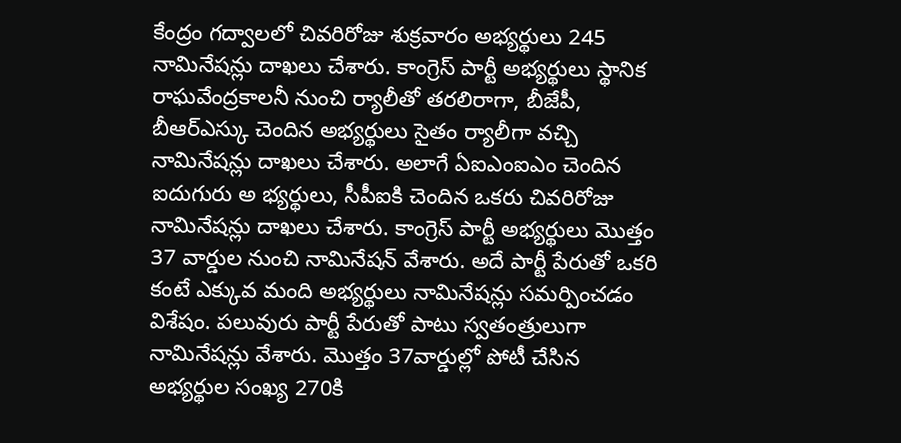కేంద్రం గద్వాలలో చివరిరోజు శుక్రవారం అభ్యర్థులు 245 నామినేషన్లు దాఖలు చేశారు. కాంగ్రెస్ పార్టీ అభ్యర్థులు స్థానిక రాఘవేంద్రకాలనీ నుంచి ర్యాలీతో తరలిరాగా, బీజేపీ, బీఆర్ఎస్కు చెందిన అభ్యర్థులు సైతం ర్యాలీగా వచ్చి నామినేషన్లు దాఖలు చేశారు. అలాగే ఏఐఎంఐఎం చెందిన ఐదుగురు అ భ్యర్థులు, సీపీఐకి చెందిన ఒకరు చివరిరోజు నామినేషన్లు దాఖలు చేశారు. కాంగ్రెస్ పార్టీ అభ్యర్థులు మొత్తం 37 వార్డుల నుంచి నామినేషన్ వేశారు. అదే పార్టీ పేరుతో ఒకరి కంటే ఎక్కువ మంది అభ్యర్థులు నామినేషన్లు సమర్పించడం విశేషం. పలువురు పార్టీ పేరుతో పాటు స్వతంత్రులుగా నామినేషన్లు వేశారు. మొత్తం 37వార్డుల్లో పోటీ చేసిన అభ్యర్థుల సంఖ్య 270కి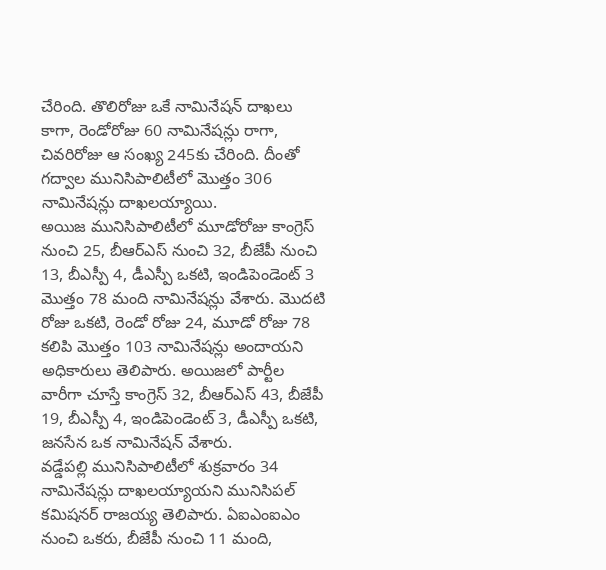చేరింది. తొలిరోజు ఒకే నామినేషన్ దాఖలు కాగా, రెండోరోజు 60 నామినేషన్లు రాగా, చివరిరోజు ఆ సంఖ్య 245కు చేరింది. దీంతో గద్వాల మునిసిపాలిటీలో మొత్తం 306 నామినేషన్లు దాఖలయ్యాయి.
అయిజ మునిసిపాలిటీలో మూడోరోజు కాంగ్రెస్ నుంచి 25, బీఆర్ఎస్ నుంచి 32, బీజేపీ నుంచి 13, బీఎస్పీ 4, డీఎస్పీ ఒకటి, ఇండిపెండెంట్ 3 మొత్తం 78 మంది నామినేషన్లు వేశారు. మొదటి రోజు ఒకటి, రెండో రోజు 24, మూడో రోజు 78 కలిపి మొత్తం 103 నామినేషన్లు అందాయని అధికారులు తెలిపారు. అయిజలో పార్టీల వారీగా చూస్తే కాంగ్రెస్ 32, బీఆర్ఎస్ 43, బీజేపీ 19, బీఎస్పీ 4, ఇండిపెండెంట్ 3, డీఎస్పీ ఒకటి, జనసేన ఒక నామినేషన్ వేశారు.
వడ్డేపల్లి మునిసిపాలిటీలో శుక్రవారం 34 నామినేషన్లు దాఖలయ్యాయని మునిసిపల్ కమిషనర్ రాజయ్య తెలిపారు. ఏఐఎంఐఎం నుంచి ఒకరు, బీజేపీ నుంచి 11 మంది,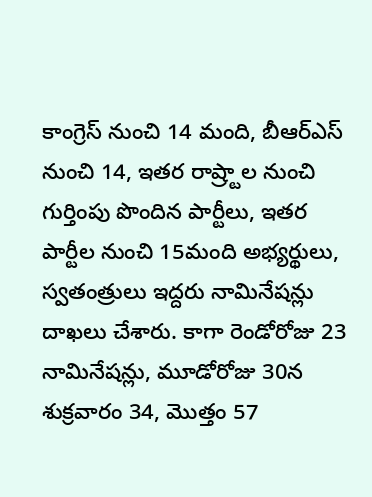కాంగ్రెస్ నుంచి 14 మంది, బీఆర్ఎస్ నుంచి 14, ఇతర రాష్ర్టాల నుంచి గుర్తింపు పొందిన పార్టీలు, ఇతర పార్టీల నుంచి 15మంది అభ్యర్థులు, స్వతంత్రులు ఇద్దరు నామినేషన్లు దాఖలు చేశారు. కాగా రెండోరోజు 23 నామినేషన్లు, మూడోరోజు 30న శుక్రవారం 34, మొత్తం 57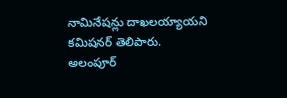నామినేషన్లు దాఖలయ్యాయని కమిషనర్ తెలిపారు.
అలంపూర్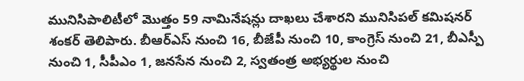మునిసిపాలిటీలో మొత్తం 59 నామినేషన్లు దాఖలు చేశారని మునిసిపల్ కమిషనర్ శంకర్ తెలిపారు. బీఆర్ఎస్ నుంచి 16, బీజేపీ నుంచి 10, కాంగ్రెస్ నుంచి 21, బీఎస్పీ నుంచి 1, సీపీఎం 1, జనసేన నుంచి 2, స్వతంత్ర అభ్యర్థుల నుంచి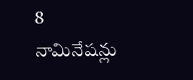8 నామినేషన్లు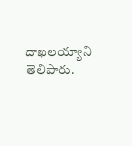దాఖలయ్యాని తెలిపారు.